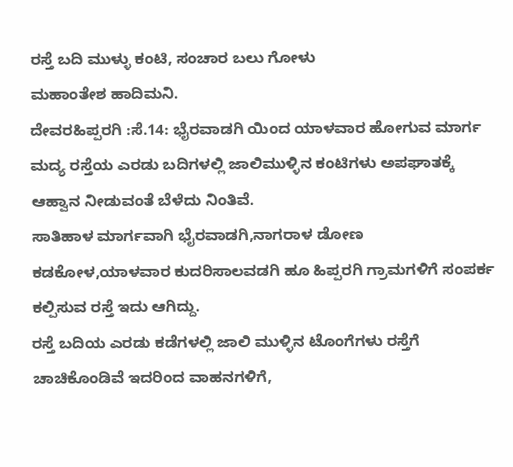ರಸ್ತೆ ಬದಿ ಮುಳ್ಳು ಕಂಟಿ, ಸಂಚಾರ ಬಲು ಗೋಳು
ಮಹಾಂತೇಶ ಹಾದಿಮನಿ.
ದೇವರಹಿಪ್ಪರಗಿ :ಸೆ.14: ಭೈರವಾಡಗಿ ಯಿಂದ ಯಾಳವಾರ ಹೋಗುವ ಮಾರ್ಗ ಮದ್ಯ ರಸ್ತೆಯ ಎರಡು ಬದಿಗಳಲ್ಲಿ ಜಾಲಿಮುಳ್ಳಿನ ಕಂಟಿಗಳು ಅಪಘಾತಕ್ಕೆ ಆಹ್ವಾನ ನೀಡುವಂತೆ ಬೆಳೆದು ನಿಂತಿವೆ.
ಸಾತಿಹಾಳ ಮಾರ್ಗವಾಗಿ ಭೈರವಾಡಗಿ,ನಾಗರಾಳ ಡೋಣ ಕಡಕೋಳ,ಯಾಳವಾರ ಕುದರಿಸಾಲವಡಗಿ ಹೂ ಹಿಪ್ಪರಗಿ ಗ್ರಾಮಗಳಿಗೆ ಸಂಪರ್ಕ ಕಲ್ಪಿಸುವ ರಸ್ತೆ ಇದು ಆಗಿದ್ದು.
ರಸ್ತೆ ಬದಿಯ ಎರಡು ಕಡೆಗಳಲ್ಲಿ ಜಾಲಿ ಮುಳ್ಳಿನ ಟೊಂಗೆಗಳು ರಸ್ತೆಗೆ ಚಾಚಿಕೊಂಡಿವೆ ಇದರಿಂದ ವಾಹನಗಳಿಗೆ,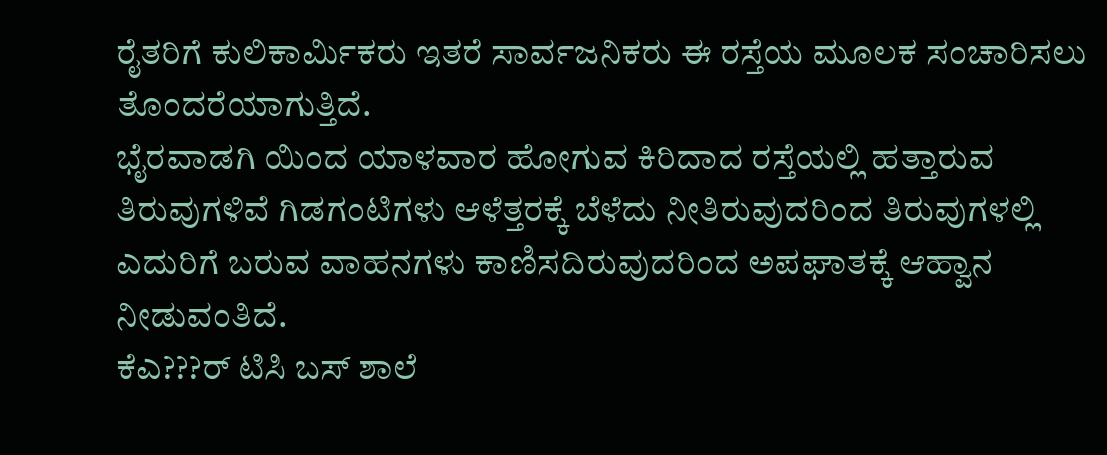ರೈತರಿಗೆ ಕುಲಿಕಾರ್ಮಿಕರು ಇತರೆ ಸಾರ್ವಜನಿಕರು ಈ ರಸ್ತೆಯ ಮೂಲಕ ಸಂಚಾರಿಸಲು ತೊಂದರೆಯಾಗುತ್ತಿದೆ.
ಭೈರವಾಡಗಿ ಯಿಂದ ಯಾಳವಾರ ಹೋಗುವ ಕಿರಿದಾದ ರಸ್ತೆಯಲ್ಲಿ ಹತ್ತಾರುವ ತಿರುವುಗಳಿವೆ ಗಿಡಗಂಟಿಗಳು ಆಳೆತ್ತರಕ್ಕೆ ಬೆಳೆದು ನೀತಿರುವುದರಿಂದ ತಿರುವುಗಳಲ್ಲಿ ಎದುರಿಗೆ ಬರುವ ವಾಹನಗಳು ಕಾಣಿಸದಿರುವುದರಿಂದ ಅಪಘಾತಕ್ಕೆ ಆಹ್ವಾನ ನೀಡುವಂತಿದೆ.
ಕೆಎ???ರ್ ಟಿಸಿ ಬಸ್ ಶಾಲೆ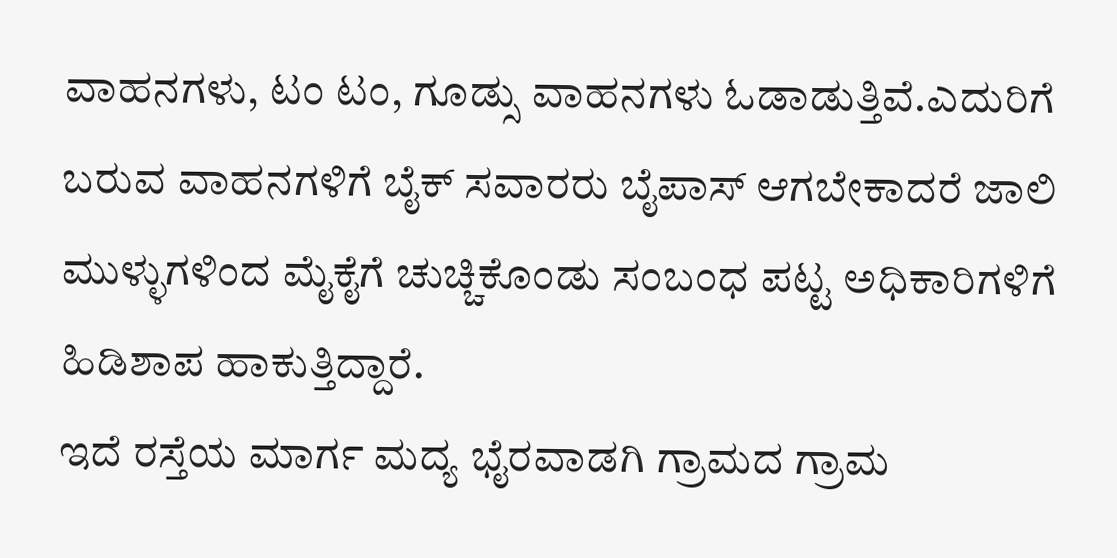ವಾಹನಗಳು, ಟಂ ಟಂ, ಗೂಡ್ಸು ವಾಹನಗಳು ಓಡಾಡುತ್ತಿವೆ.ಎದುರಿಗೆ ಬರುವ ವಾಹನಗಳಿಗೆ ಬೈಕ್ ಸವಾರರು ಬೈಪಾಸ್ ಆಗಬೇಕಾದರೆ ಜಾಲಿ ಮುಳ್ಳುಗಳಿಂದ ಮೈಕೈಗೆ ಚುಚ್ಚಿಕೊಂಡು ಸಂಬಂಧ ಪಟ್ಟ ಅಧಿಕಾರಿಗಳಿಗೆ ಹಿಡಿಶಾಪ ಹಾಕುತ್ತಿದ್ದಾರೆ.
ಇದೆ ರಸ್ತೆಯ ಮಾರ್ಗ ಮದ್ಯ ಭೈರವಾಡಗಿ ಗ್ರಾಮದ ಗ್ರಾಮ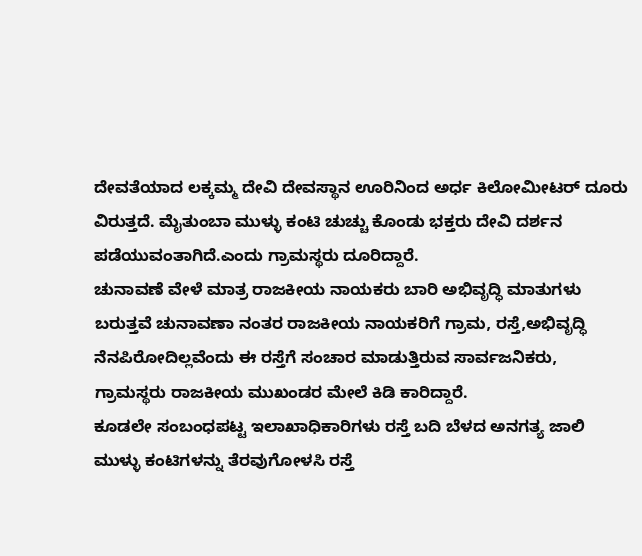ದೇವತೆಯಾದ ಲಕ್ಕಮ್ಮ ದೇವಿ ದೇವಸ್ಥಾನ ಊರಿನಿಂದ ಅರ್ಧ ಕಿಲೋಮೀಟರ್ ದೂರು ವಿರುತ್ತದೆ. ಮೈತುಂಬಾ ಮುಳ್ಳು ಕಂಟಿ ಚುಚ್ಚು ಕೊಂಡು ಭಕ್ತರು ದೇವಿ ದರ್ಶನ ಪಡೆಯುವಂತಾಗಿದೆ.ಎಂದು ಗ್ರಾಮಸ್ಥರು ದೂರಿದ್ದಾರೆ.
ಚುನಾವಣೆ ವೇಳೆ ಮಾತ್ರ ರಾಜಕೀಯ ನಾಯಕರು ಬಾರಿ ಅಭಿವೃದ್ಧಿ ಮಾತುಗಳು ಬರುತ್ತವೆ ಚುನಾವಣಾ ನಂತರ ರಾಜಕೀಯ ನಾಯಕರಿಗೆ ಗ್ರಾಮ, ರಸ್ತೆ,ಅಭಿವೃದ್ಧಿ
ನೆನಪಿರೋದಿಲ್ಲವೆಂದು ಈ ರಸ್ತೆಗೆ ಸಂಚಾರ ಮಾಡುತ್ತಿರುವ ಸಾರ್ವಜನಿಕರು, ಗ್ರಾಮಸ್ಥರು ರಾಜಕೀಯ ಮುಖಂಡರ ಮೇಲೆ ಕಿಡಿ ಕಾರಿದ್ದಾರೆ.
ಕೂಡಲೇ ಸಂಬಂಧಪಟ್ಟ ಇಲಾಖಾಧಿಕಾರಿಗಳು ರಸ್ತೆ ಬದಿ ಬೆಳದ ಅನಗತ್ಯ ಜಾಲಿ ಮುಳ್ಳು ಕಂಟಿಗಳನ್ನು ತೆರವುಗೋಳಸಿ ರಸ್ತೆ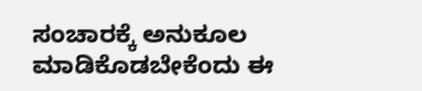ಸಂಚಾರಕ್ಕೆ ಅನುಕೂಲ ಮಾಡಿಕೊಡಬೇಕೆಂದು ಈ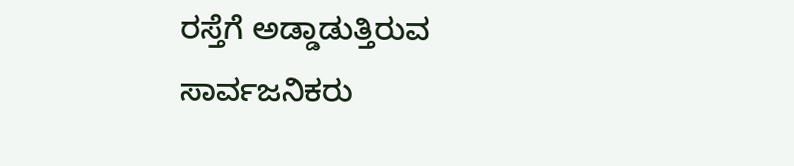ರಸ್ತೆಗೆ ಅಡ್ಡಾಡುತ್ತಿರುವ ಸಾರ್ವಜನಿಕರು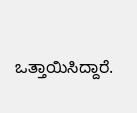ಒತ್ತಾಯಿಸಿದ್ದಾರೆ.